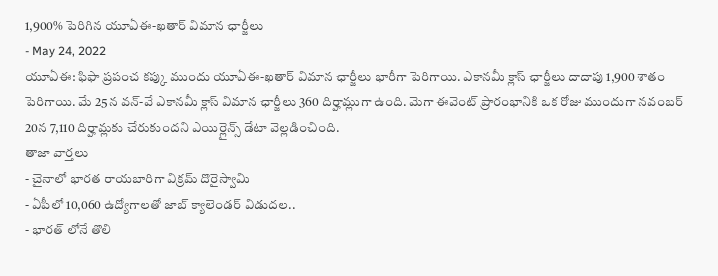1,900% పెరిగిన యూఏఈ-ఖతార్ విమాన ఛార్జీలు
- May 24, 2022
యూఏఈ: ఫిఫా ప్రపంచ కప్కు ముందు యూఏఈ-ఖతార్ విమాన ఛార్జీలు భారీగా పెరిగాయి. ఎకానమీ క్లాస్ ఛార్జీలు దాదాపు 1,900 శాతం పెరిగాయి. మే 25న వన్-వే ఎకానమీ క్లాస్ విమాన ఛార్జీలు 360 దిర్హామ్లుగా ఉంది. మెగా ఈవెంట్ ప్రారంభానికి ఒక రోజు ముందుగా నవంబర్ 20న 7,110 దిర్హామ్లకు చేరుకుందని ఎయిర్లైన్స్ డేటా వెల్లడించింది.
తాజా వార్తలు
- చైనాలో భారత రాయబారిగా విక్రమ్ దొరైస్వామి
- ఏపీలో 10,060 ఉద్యోగాలతో జాబ్ క్యాలెండర్ విడుదల..
- భారత్ లోనే తొలి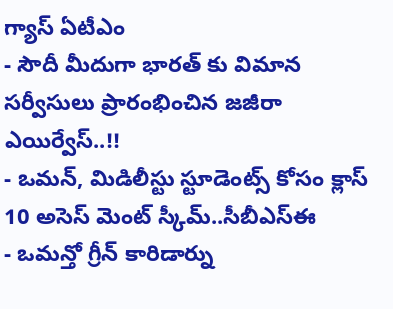గ్యాస్ ఏటీఎం
- సౌదీ మీదుగా భారత్ కు విమాన సర్వీసులు ప్రారంభించిన జజీరా ఎయిర్వేస్..!!
- ఒమన్, మిడిలీస్టు స్టూడెంట్స్ కోసం క్లాస్ 10 అసెస్ మెంట్ స్కీమ్..సీబీఎస్ఈ
- ఒమన్తో గ్రీన్ కారిడార్ను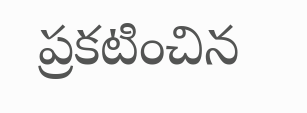ప్రకటించిన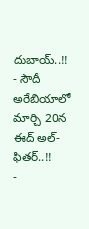దుబాయ్..!!
- సౌదీ అరేబియాలో మార్చి 20న ఈద్ అల్-ఫితర్..!!
-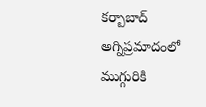కర్బాబాద్ అగ్నిప్రమాదంలో ముగ్గురికి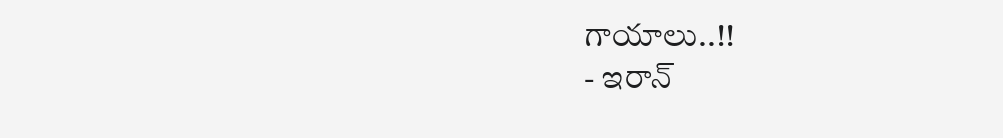గాయాలు..!!
- ఇరాన్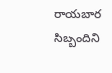రాయబార సిబ్బందిని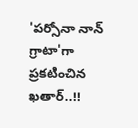'పర్సోనా నాన్ గ్రాటా'గా ప్రకటించిన ఖతార్..!!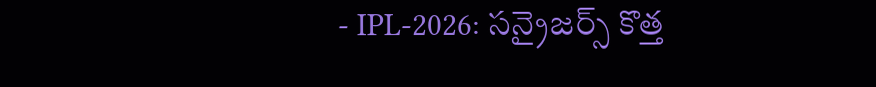- IPL-2026: సన్రైజర్స్ కొత్త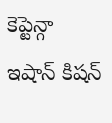కెప్టెన్గా ఇషాన్ కిషన్